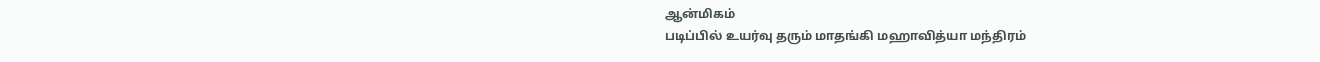ஆன்மிகம்
படிப்பில் உயர்வு தரும் மாதங்கி மஹாவித்யா மந்திரம்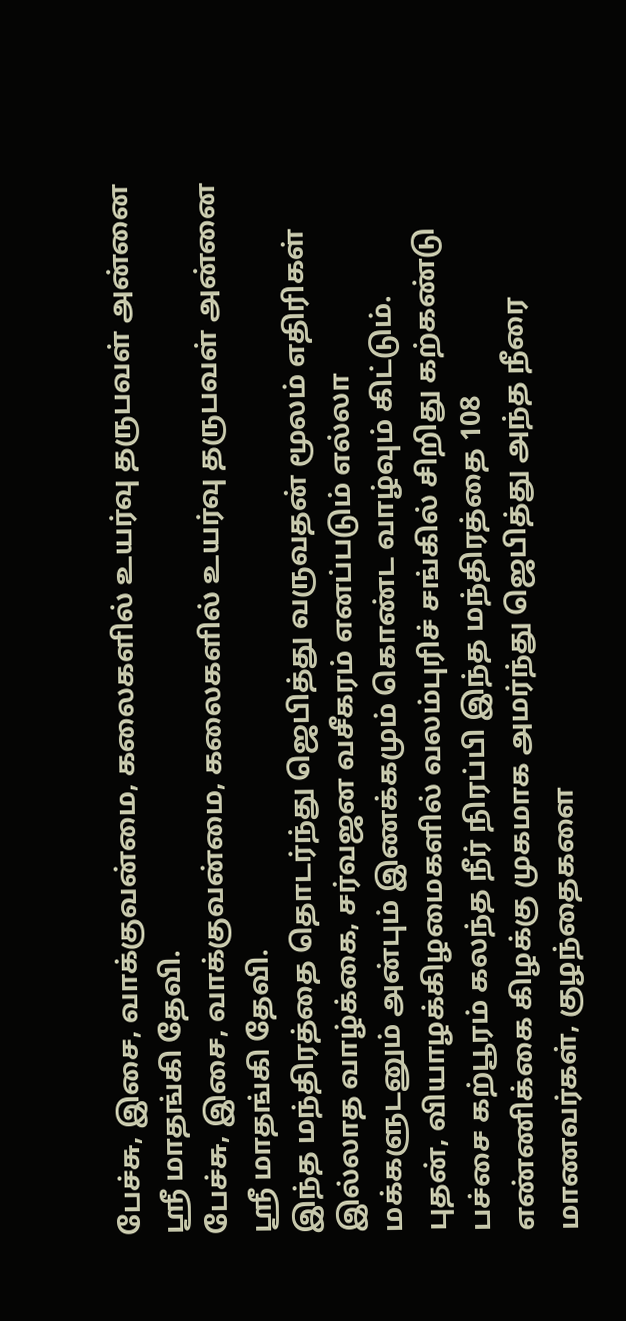பேச்சு, இசை, வாக்குவன்மை, கலைகளில் உயர்வு தருபவள் அன்னை ஸ்ரீ மாதங்கி தேவி.
பேச்சு, இசை, வாக்குவன்மை, கலைகளில் உயர்வு தருபவள் அன்னை ஸ்ரீ மாதங்கி தேவி.
இந்த மந்திரத்தை தொடர்ந்து ஜெபித்து வருவதன் மூலம் எதிரிகள் இல்லாத வாழ்க்கை, சர்வஜன வசீகரம் எனப்படும் எல்லா மக்களுடனும் அன்பும் இணக்கமும் கொண்ட வாழ்வும் கிட்டும்.
புதன், வியாழக்கிழமைகளில் வலம்புரிச் சங்கில் சிறிது கற்கண்டு பச்சை கற்பூரம் கலந்த நீர் நிரப்பி இந்த மந்திரத்தை 108 எண்ணிக்கை கிழக்கு முகமாக அமர்ந்து ஜெபித்து அந்த நீரை மாணவர்கள், குழந்தைகளை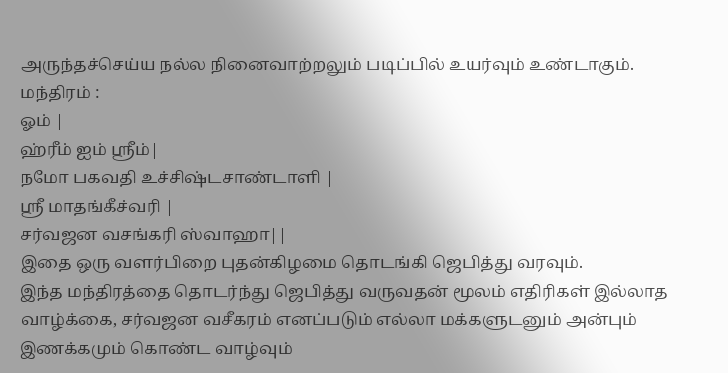அருந்தச்செய்ய நல்ல நினைவாற்றலும் படிப்பில் உயர்வும் உண்டாகும்.
மந்திரம் :
ஓம் |
ஹ்ரீம் ஐம் ஸ்ரீம்|
நமோ பகவதி உச்சிஷ்டசாண்டாளி |
ஸ்ரீ மாதங்கீச்வரி |
சர்வஜன வசங்கரி ஸ்வாஹா||
இதை ஒரு வளர்பிறை புதன்கிழமை தொடங்கி ஜெபித்து வரவும்.
இந்த மந்திரத்தை தொடர்ந்து ஜெபித்து வருவதன் மூலம் எதிரிகள் இல்லாத வாழ்க்கை, சர்வஜன வசீகரம் எனப்படும் எல்லா மக்களுடனும் அன்பும் இணக்கமும் கொண்ட வாழ்வும்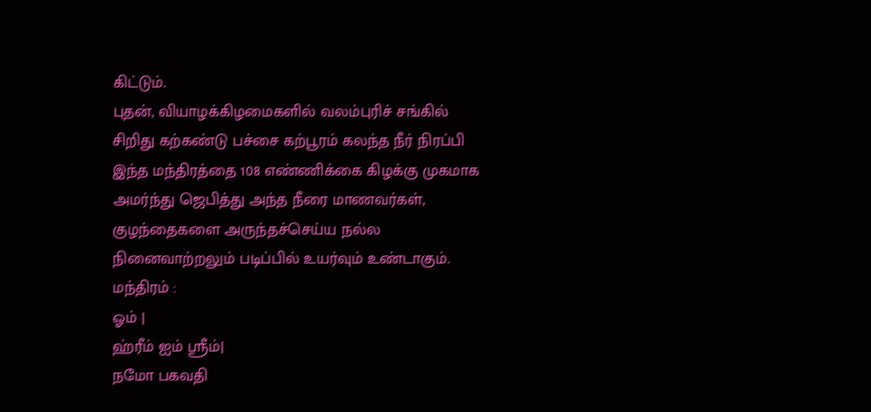கிட்டும்.
புதன், வியாழக்கிழமைகளில் வலம்புரிச் சங்கில் சிறிது கற்கண்டு பச்சை கற்பூரம் கலந்த நீர் நிரப்பி இந்த மந்திரத்தை 108 எண்ணிக்கை கிழக்கு முகமாக அமர்ந்து ஜெபித்து அந்த நீரை மாணவர்கள், குழந்தைகளை அருந்தச்செய்ய நல்ல நினைவாற்றலும் படிப்பில் உயர்வும் உண்டாகும்.
மந்திரம் :
ஓம் |
ஹ்ரீம் ஐம் ஸ்ரீம்|
நமோ பகவதி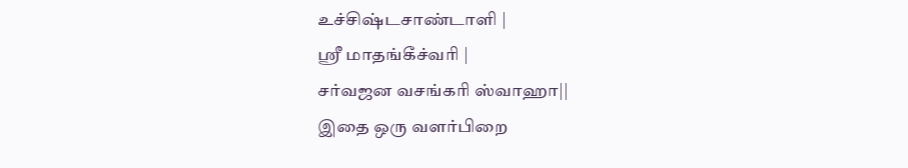உச்சிஷ்டசாண்டாளி |
ஸ்ரீ மாதங்கீச்வரி |
சர்வஜன வசங்கரி ஸ்வாஹா||
இதை ஒரு வளர்பிறை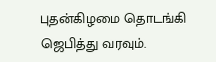புதன்கிழமை தொடங்கி ஜெபித்து வரவும்.